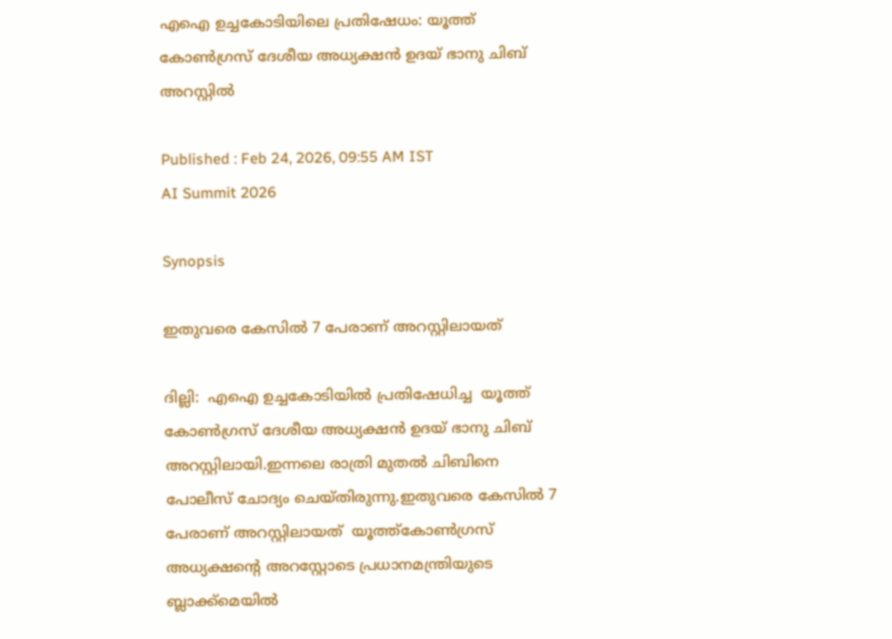എഐ ഉച്ചകോടിയിലെ പ്രതിഷേധം: യൂത്ത് കോൺഗ്രസ് ദേശീയ അധ്യക്ഷൻ ഉദയ് ഭാനു ചിബ് അറസ്റ്റിൽ

Published : Feb 24, 2026, 09:55 AM IST
AI Summit 2026

Synopsis

ഇതുവരെ കേസിൽ 7 പേരാണ് അറസ്റ്റിലായത്

ദില്ലി:  എഐ ഉച്ചകോടിയില്‍ പ്രതിഷേധിച്ച  യൂത്ത് കോൺഗ്രസ് ദേശീയ അധ്യക്ഷൻ ഉദയ് ഭാനു ചിബ് അറസ്റ്റിലായി.ഇന്നലെ രാത്രി മുതൽ ചിബിനെ പോലീസ് ചോദ്യം ചെയ്തിരുന്നു.ഇതുവരെ കേസിൽ 7 പേരാണ് അറസ്റ്റിലായത്  യൂത്ത്കോൺഗ്രസ് അധ്യക്ഷൻ്റെ അറസ്റ്റോടെ പ്രധാനമന്ത്രിയുടെ ബ്ലാക്ക്മെയിൽ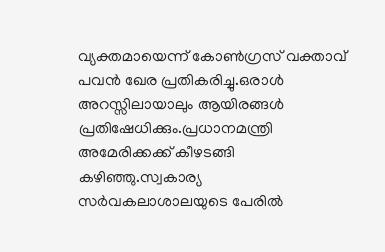വ്യക്തമായെന്ന് കോൺഗ്രസ് വക്താവ് പവൻ ഖേര പ്രതികരിച്ചു.ഒരാൾ അറസ്സിലായാലും ആയിരങ്ങൾ പ്രതിഷേധിക്കും.പ്രധാനമന്ത്രി അമേരിക്കക്ക് കീഴടങ്ങി കഴിഞ്ഞു.സ്വകാര്യ സർവകലാശാലയുടെ പേരിൽ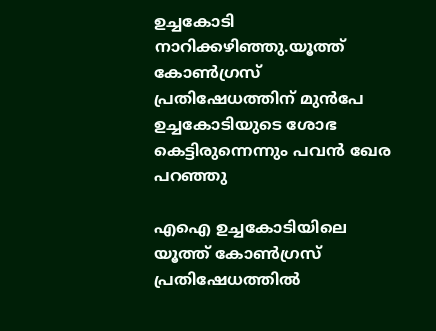ഉച്ചകോടി നാറിക്കഴിഞ്ഞു.യൂത്ത് കോൺഗ്രസ് പ്രതിഷേധത്തിന് മുൻപേ ഉച്ചകോടിയുടെ ശോഭ കെട്ടിരുന്നെന്നും പവൻ ഖേര പറഞ്ഞു

എഐ ഉച്ചകോടിയിലെ യൂത്ത് കോണ്‍ഗ്രസ് പ്രതിഷേധത്തിൽ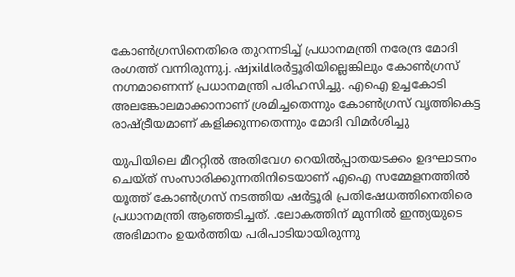കോണ്‍ഗ്രസിനെതിരെ തുറന്നടിച്ച് പ്രധാനമന്ത്രി നരേന്ദ്ര മോദി രംഗത്ത് വന്നിരുന്നു.j. ഷjxildlരര്‍ട്ടൂരിയില്ലെങ്കിലും കോണ്‍ഗ്രസ് നഗ്നമാണെന്ന് പ്രധാനമന്ത്രി പരിഹസിച്ചു. എഐ ഉച്ചകോടി അലങ്കോലമാക്കാനാണ് ശ്രമിച്ചതെന്നും കോണ്‍ഗ്രസ് വൃത്തികെട്ട രാഷ്ട്രീയമാണ് കളിക്കുന്നതെന്നും മോദി വിമർശിച്ചു

യുപിയിലെ മീററ്റിൽ അതിവേഗ റെയിൽപ്പാതയടക്കം ഉദഘാടനം ചെയ്ത് സംസാരിക്കുന്നതിനിടെയാണ് എഐ സമ്മേളനത്തിൽ യൂത്ത് കോൺഗ്രസ് നടത്തിയ ഷർട്ടൂരി പ്രതിഷേധത്തിനെതിരെ പ്രധാനമന്ത്രി ആഞ്ഞടിച്ചത്. .ലോകത്തിന് മുന്നിൽ ഇന്ത്യയുടെ അഭിമാനം ഉയർത്തിയ പരിപാടിയായിരുന്നു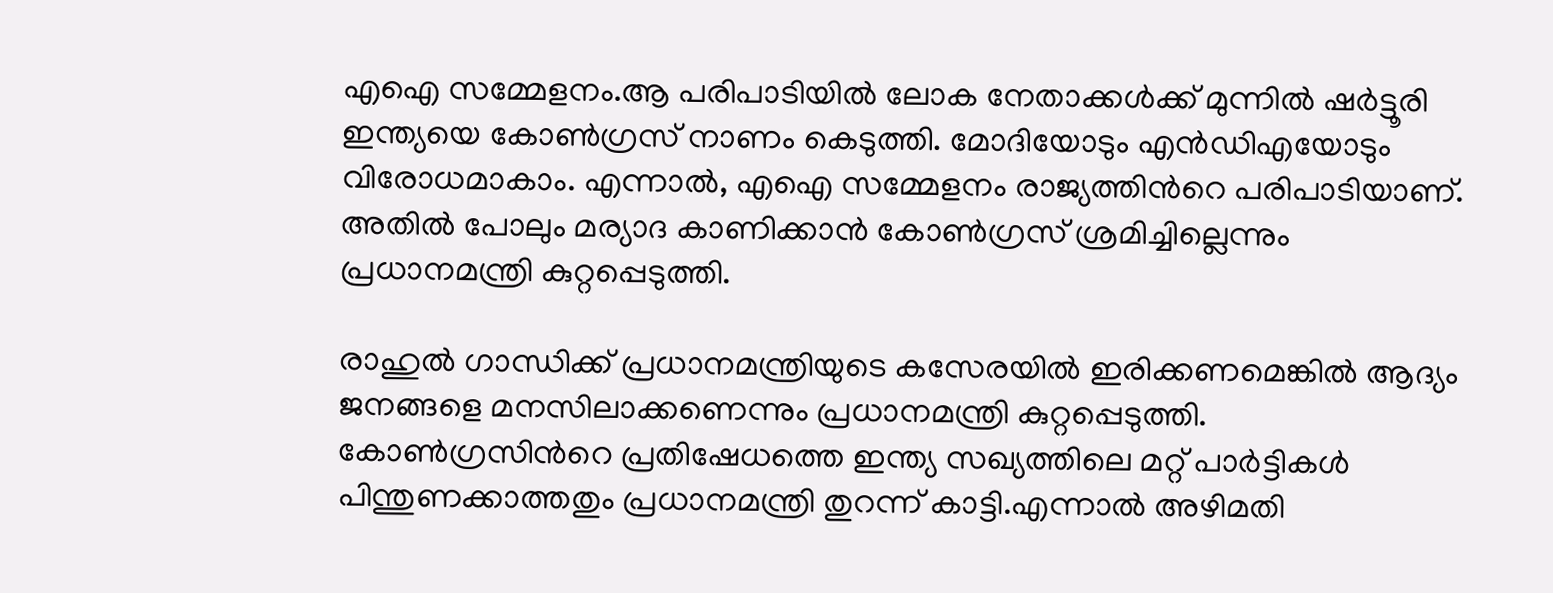എഐ സമ്മേളനം.ആ പരിപാടിയിൽ ലോക നേതാക്കള്‍ക്ക് മുന്നിൽ ഷര്‍ട്ടൂരി ഇന്ത്യയെ കോണ്‍ഗ്രസ് നാണം കെടുത്തി. മോദിയോടും എൻഡിഎയോടും വിരോധമാകാം. എന്നാൽ, എഐ സമ്മേളനം രാജ്യത്തിന്‍റെ പരിപാടിയാണ്. അതിൽ പോലും മര്യാദ കാണിക്കാൻ കോൺഗ്രസ് ശ്രമിച്ചില്ലെന്നും പ്രധാനമന്ത്രി കുറ്റപ്പെടുത്തി.

രാഹുൽ ഗാന്ധിക്ക് പ്രധാനമന്ത്രിയുടെ കസേരയിൽ ഇരിക്കണമെങ്കിൽ ആദ്യം ജനങ്ങളെ മനസിലാക്കണെന്നും പ്രധാനമന്ത്രി കുറ്റപ്പെടുത്തി. കോണ്‍ഗ്രസിന്‍റെ പ്രതിഷേധത്തെ ഇന്ത്യ സഖ്യത്തിലെ മറ്റ് പാര്‍ട്ടികള്‍ പിന്തുണക്കാത്തതും പ്രധാനമന്ത്രി തുറന്ന് കാട്ടി.എന്നാൽ അഴിമതി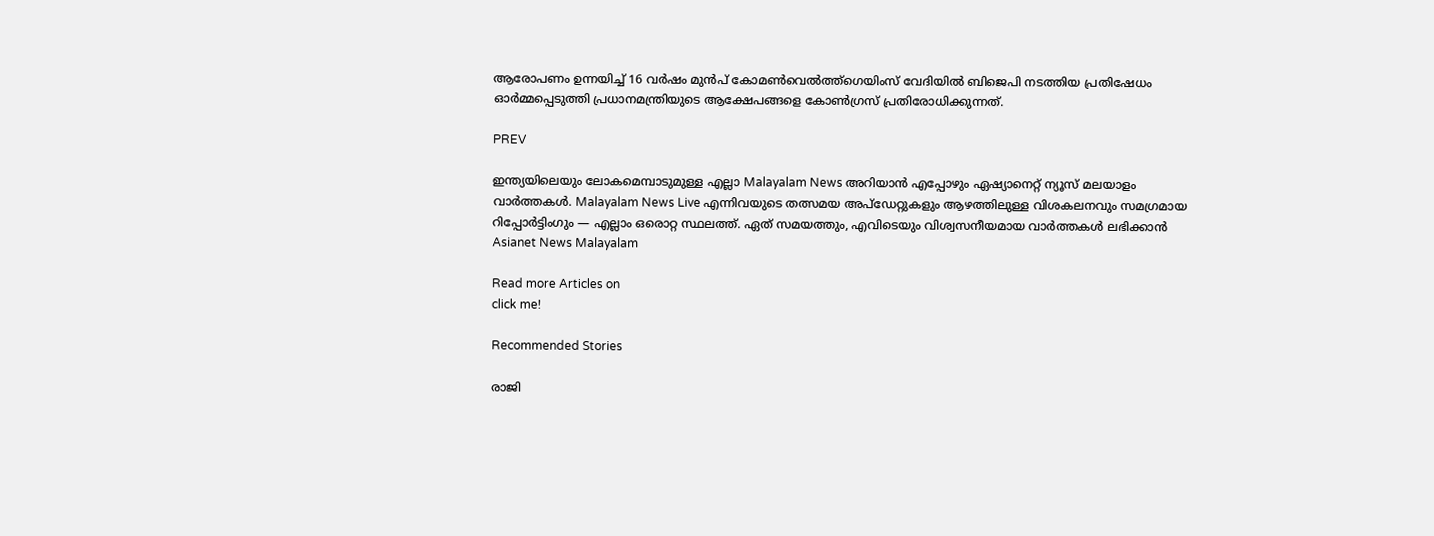ആരോപണം ഉന്നയിച്ച് 16 വര്‍ഷം മുന്‍പ് കോമൺവെൽത്ത്ഗെയിംസ് വേദിയിൽ ബിജെപി നടത്തിയ പ്രതിഷേധം ഓര്‍മ്മപ്പെടുത്തി പ്രധാനമന്ത്രിയുടെ ആക്ഷേപങ്ങളെ കോണ്‍ഗ്രസ് പ്രതിരോധിക്കുന്നത്.

PREV

ഇന്ത്യയിലെയും ലോകമെമ്പാടുമുള്ള എല്ലാ Malayalam News അറിയാൻ എപ്പോഴും ഏഷ്യാനെറ്റ് ന്യൂസ് മലയാളം വാർത്തകൾ. Malayalam News Live എന്നിവയുടെ തത്സമയ അപ്‌ഡേറ്റുകളും ആഴത്തിലുള്ള വിശകലനവും സമഗ്രമായ റിപ്പോർട്ടിംഗും — എല്ലാം ഒരൊറ്റ സ്ഥലത്ത്. ഏത് സമയത്തും, എവിടെയും വിശ്വസനീയമായ വാർത്തകൾ ലഭിക്കാൻ Asianet News Malayalam

Read more Articles on
click me!

Recommended Stories

രാജി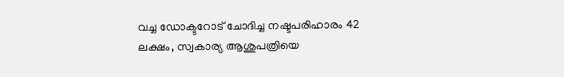വച്ച ഡോക്ടറോട് ചോദിച്ച നഷ്ടപരിഹാരം 42 ലക്ഷം, സ്വകാര്യ ആശുപത്രിയെ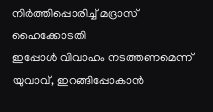നിർത്തിപ്പൊരിച്ച് മദ്രാസ് ഹൈക്കോടതി
ഇപ്പോൾ വിവാഹം നടത്തണമെന്ന് യുവാവ്, ഇറങ്ങിപ്പോകാൻ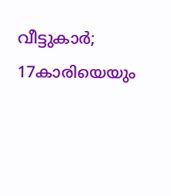വീട്ടുകാർ; 17കാരിയെയും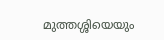മുത്തശ്ശിയെയും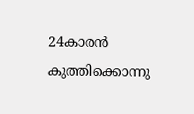24കാരൻ കുത്തിക്കൊന്നു